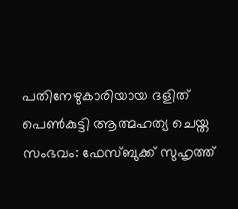പതിനേഴുകാരിയായ ദളിത് പെൺകുട്ടി ആത്മഹത്യ ചെയ്ത സംഭവം: ഫേസ്ബുക്ക് സുഹൃത്ത്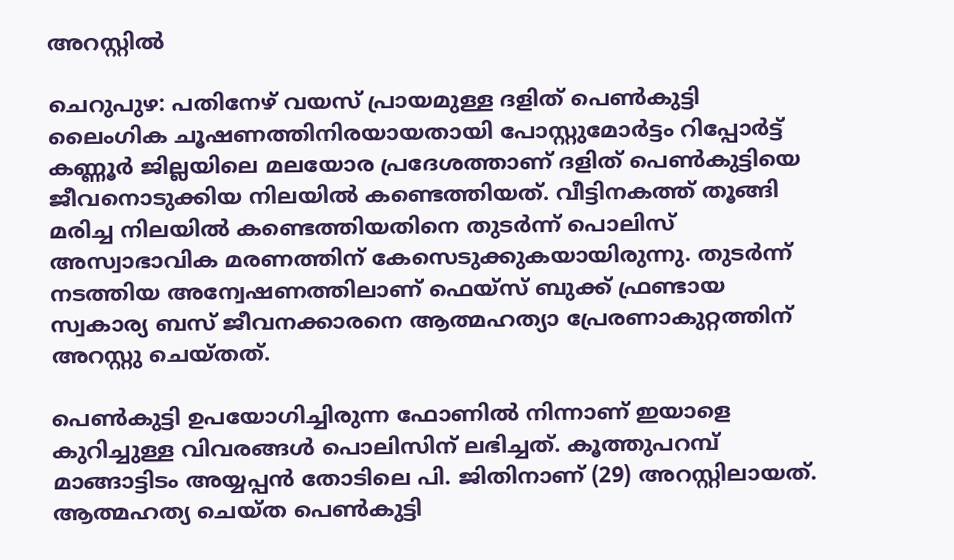അറസ്റ്റിൽ

ചെറുപുഴ: പതിനേഴ് വയസ് പ്രായമുള്ള ദളിത് പെൺകുട്ടി ലൈംഗിക ചൂഷണത്തിനിരയായതായി പോസ്റ്റുമോർട്ടം റിപ്പോർട്ട് കണ്ണൂർ ജില്ലയിലെ മലയോര പ്രദേശത്താണ് ദളിത് പെൺകുട്ടിയെ ജീവനൊടുക്കിയ നിലയിൽ കണ്ടെത്തിയത്. വീട്ടിനകത്ത് തൂങ്ങി മരിച്ച നിലയില്‍ കണ്ടെത്തിയതിനെ തുടർന്ന് പൊലിസ് അസ്വാഭാവിക മരണത്തിന് കേസെടുക്കുകയായിരുന്നു. തുടർന്ന് നടത്തിയ അന്വേഷണത്തിലാണ് ഫെയ്സ് ബുക്ക് ഫ്രണ്ടായ സ്വകാര്യ ബസ് ജീവനക്കാരനെ ആത്മഹത്യാ പ്രേരണാകുറ്റത്തിന് അറസ്റ്റു ചെയ്തത്.

പെൺകുട്ടി ഉപയോഗിച്ചിരുന്ന ഫോണിൽ നിന്നാണ് ഇയാളെ കുറിച്ചുള്ള വിവരങ്ങൾ പൊലിസിന് ലഭിച്ചത്. കൂത്തുപറമ്പ് മാങ്ങാട്ടിടം അയ്യപ്പന്‍ തോടിലെ പി. ജിതിനാണ് (29) അറസ്റ്റിലായത്. ആത്മഹത്യ ചെയ്ത പെണ്‍കുട്ടി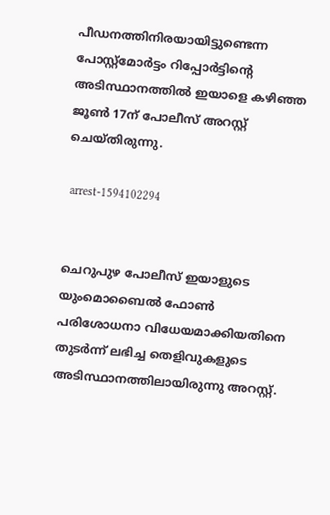പീഡനത്തിനിരയായിട്ടുണ്ടെന്ന പോസ്റ്റ്മോര്‍ട്ടം റിപ്പോര്‍ട്ടിന്‍റെ അടിസ്ഥാനത്തില്‍ ഇയാളെ കഴിഞ്ഞ ജൂണ്‍ 17ന് പോലീസ് അറസ്റ്റ് ചെയ്തിരുന്നു.

 arrest-1594102294


ചെറുപുഴ പോലീസ് ഇയാളുടെ യുംമൊബൈല്‍ ഫോണ്‍ പരിശോധനാ വിധേയമാക്കിയതിനെ തുടര്‍ന്ന് ലഭിച്ച തെളിവുകളുടെ അടിസ്ഥാനത്തിലായിരുന്നു അറസ്റ്റ്.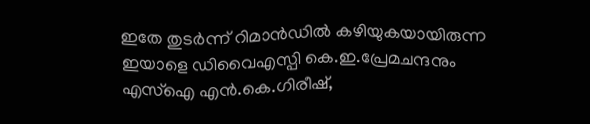ഇതേ തുടര്‍ന്ന് റിമാൻഡിൽ കഴിയുകയായിരുന്ന ഇയാളെ ഡിവൈഎസ്പി കെ.ഇ.പ്രേമചന്ദനും എസ്ഐ എന്‍.കെ.ഗിരീഷ്,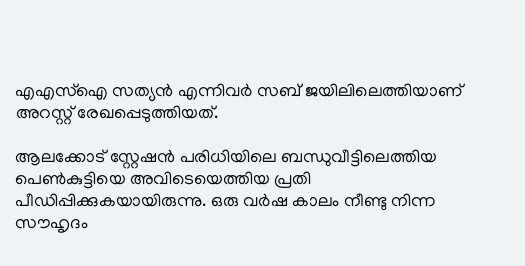എഎസ്ഐ സത്യന്‍ എന്നിവര്‍ സബ് ജയിലിലെത്തിയാണ് അറസ്റ്റ് രേഖപ്പെടുത്തിയത്.

ആലക്കോട് സ്റ്റേഷന്‍ പരിധിയിലെ ബന്ധുവീട്ടിലെത്തിയ പെണ്‍കുട്ടിയെ അവിടെയെത്തിയ പ്രതി പീഡിപ്പിക്കുകയായിരുന്നു. ഒരു വര്‍ഷ കാലം നീണ്ടു നിന്ന സൗഹൃദം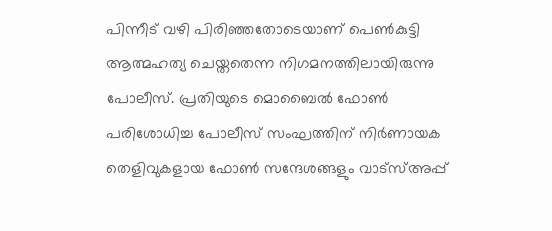പിന്നീട് വഴി പിരിഞ്ഞതോടെയാണ് പെണ്‍കുട്ടി ആത്മഹത്യ ചെയ്തതെന്ന നിഗമനത്തിലായിരുന്നു പോലീസ്. പ്രതിയുടെ മൊബൈല്‍ ഫോണ്‍ പരിശോധിച്ച പോലീസ് സംഘത്തിന് നിര്‍ണായക തെളിവുകളായ ഫോണ്‍ സന്ദേശങ്ങളും വാട്സ്അപ്പ്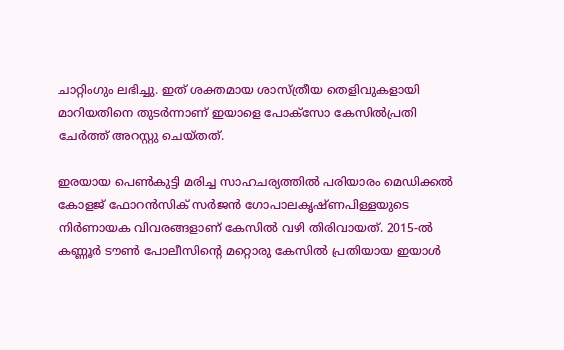ചാറ്റിംഗും ലഭിച്ചു. ഇത് ശക്തമായ ശാസ്ത്രീയ തെളിവുകളായി മാറിയതിനെ തുടര്‍ന്നാണ് ഇയാളെ പോക്സോ കേസില്‍പ്രതി ചേര്‍ത്ത് അറസ്റ്റു ചെയ്തത്.

ഇരയായ പെണ്‍കുട്ടി മരിച്ച സാഹചര്യത്തില്‍ പരിയാരം മെഡിക്കല്‍ കോളജ് ഫോറന്‍സിക് സര്‍ജന്‍ ഗോപാലകൃഷ്ണപിള്ളയുടെ നിര്‍ണായക വിവരങ്ങളാണ് കേസില്‍ വഴി തിരിവായത്. 2015-ല്‍ കണ്ണൂര്‍ ടൗണ്‍ പോലീസിന്‍റെ മറ്റൊരു കേസില്‍ പ്രതിയായ ഇയാള്‍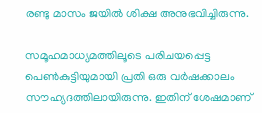രണ്ടു മാസം ജയില്‍ ശിക്ഷ അനുഭവിച്ചിരുന്നു.

സമൂഹമാധ്യമത്തിലൂടെ പരിചയപ്പെട്ട പെണ്‍കുട്ടിയുമായി പ്രതി ഒരു വര്‍ഷക്കാലം സൗഹ്യദത്തിലായിരുന്നു. ഇതിന് ശേഷമാണ്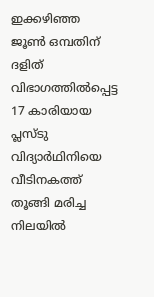ഇക്കഴിഞ്ഞ ജൂണ്‍ ഒമ്പതിന് ദളിത് വിഭാഗത്തില്‍പ്പെട്ട 17 കാരിയായ പ്ലസ്ടു വിദ്യാര്‍ഥിനിയെ വീടിനകത്ത് തൂങ്ങി മരിച്ച നിലയില്‍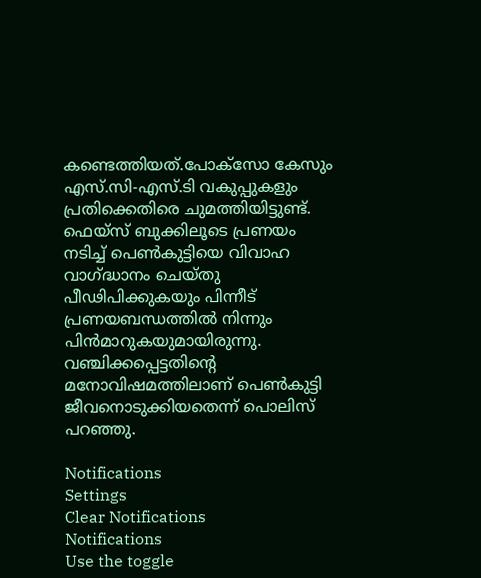കണ്ടെത്തിയത്.പോക്സോ കേസും എസ്.സി-എസ്.ടി വകുപ്പുകളും പ്രതിക്കെതിരെ ചുമത്തിയിട്ടുണ്ട്. ഫെയ്സ് ബുക്കിലൂടെ പ്രണയം നടിച്ച് പെൺകുട്ടിയെ വിവാഹ വാഗ്ദ്ധാനം ചെയ്തു പീഢിപിക്കുകയും പിന്നീട് പ്രണയബന്ധത്തിൽ നിന്നും പിൻമാറുകയുമായിരുന്നു. വഞ്ചിക്കപ്പെട്ടതിൻ്റെ മനോവിഷമത്തിലാണ് പെൺകുട്ടി ജീവനൊടുക്കിയതെന്ന് പൊലിസ് പറഞ്ഞു.

Notifications
Settings
Clear Notifications
Notifications
Use the toggle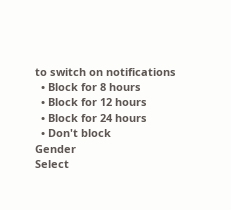to switch on notifications
  • Block for 8 hours
  • Block for 12 hours
  • Block for 24 hours
  • Don't block
Gender
Select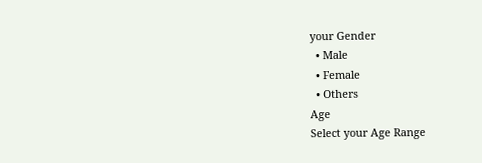your Gender
  • Male
  • Female
  • Others
Age
Select your Age Range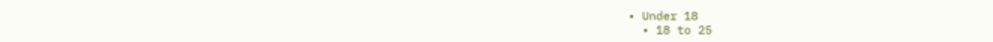• Under 18
  • 18 to 25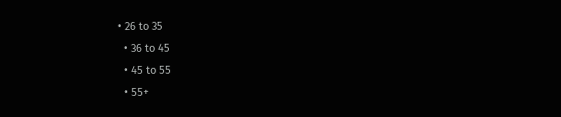• 26 to 35
  • 36 to 45
  • 45 to 55
  • 55+